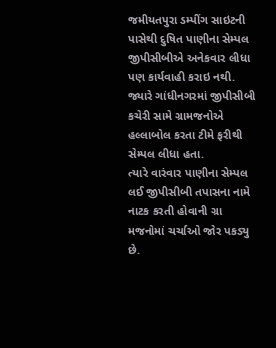જમીયતપુરા ડમ્પીંગ સાઇટની પાસેથી દુષિત પાણીના સેમ્પલ જીપીસીબીએ અનેકવાર લીધા પણ કાર્યવાહી કરાઇ નથી. જ્યારે ગાંધીનગરમાં જીપીસીબી કચેરી સામે ગ્રામજનોએ હલ્લાબોલ કરતા ટીમે ફરીથી સેમ્પલ લીધા હતા.
ત્યારે વારંવાર પાણીના સેમ્પલ લઈ જીપીસીબી તપાસના નામે નાટક કરતી હોવાની ગ્રા મજનોમાં ચર્ચાઓ જોર પકડ્યુ છે.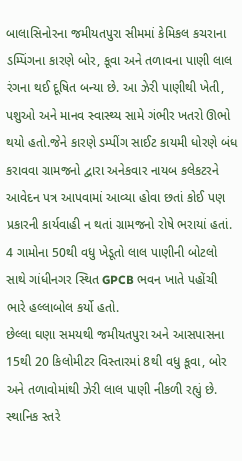બાલાસિનોરના જમીયતપુરા સીમમાં કેમિકલ કચરાના ડમ્પિંગના કારણે બોર, કૂવા અને તળાવના પાણી લાલ રંગના થઈ દૂષિત બન્યા છે. આ ઝેરી પાણીથી ખેતી, પશુઓ અને માનવ સ્વાસ્થ્ય સામે ગંભીર ખતરો ઊભો થયો હતો.જેને કારણે ડમ્પીંગ સાઈટ કાયમી ધોરણે બંધ કરાવવા ગ્રામજનો દ્વારા અનેકવાર નાયબ કલેકટરને આવેદન પત્ર આપવામાં આવ્યા હોવા છતાં કોઈ પણ પ્રકારની કાર્યવાહી ન થતાં ગ્રામજનો રોષે ભરાયાં હતાં.
4 ગામોના 50થી વધુ ખેડૂતો લાલ પાણીની બોટલો સાથે ગાંધીનગર સ્થિત GPCB ભવન ખાતે પહોંચી ભારે હલ્લાબોલ કર્યો હતો.
છેલ્લા ઘણા સમયથી જમીયતપુરા અને આસપાસના 15થી 20 કિલોમીટર વિસ્તારમાં 8થી વધુ કૂવા, બોર અને તળાવોમાંથી ઝેરી લાલ પાણી નીકળી રહ્યું છે. સ્થાનિક સ્તરે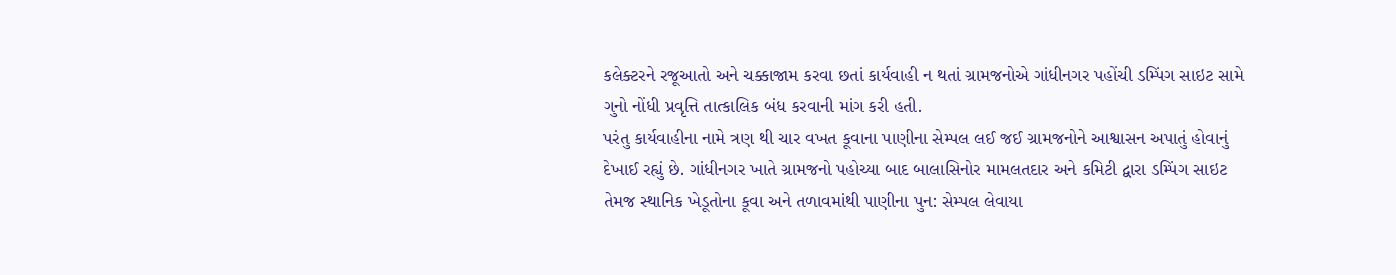કલેક્ટરને રજૂઆતો અને ચક્કાજામ કરવા છતાં કાર્યવાહી ન થતાં ગ્રામજનોએ ગાંધીનગર પહોંચી ડમ્પિંગ સાઇટ સામે ગુનો નોંધી પ્રવૃત્તિ તાત્કાલિક બંધ કરવાની માંગ કરી હતી.
પરંતુ કાર્યવાહીના નામે ત્રણ થી ચાર વખત કૂવાના પાણીના સેમ્પલ લઈ જઈ ગ્રામજનોને આશ્વાસન અપાતું હોવાનું દેખાઈ રહ્યું છે. ગાંધીનગર ખાતે ગ્રામજનો પહોચ્યા બાદ બાલાસિનોર મામલતદાર અને કમિટી દ્વારા ડમ્પિંગ સાઇટ તેમજ સ્થાનિક ખેડૂતોના કૂવા અને તળાવમાંથી પાણીના પુન: સેમ્પલ લેવાયા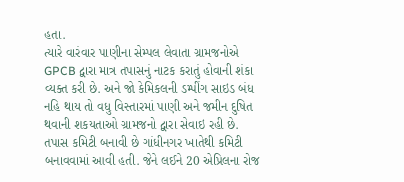હતા.
ત્યારે વારંવાર પાણીના સેમ્પલ લેવાતા ગ્રામજનોએ GPCB દ્વારા માત્ર તપાસનું નાટક કરાતું હોવાની શંકા વ્યક્ત કરી છે. અને જો કેમિકલની ડમ્પીંગ સાઇડ બંધ નહિ થાય તો વધુ વિસ્તારમાં પાણી અને જમીન દુષિત થવાની શકયતાઓ ગ્રામજનો દ્વારા સેવાઇ રહી છે.
તપાસ કમિટી બનાવી છે ગાંધીનગર ખાતેથી કમિટી બનાવવામાં આવી હતી. જેને લઈને 20 એપ્રિલના રોજ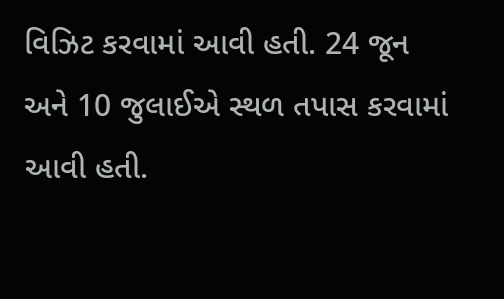વિઝિટ કરવામાં આવી હતી. 24 જૂન અને 10 જુલાઈએ સ્થળ તપાસ કરવામાં આવી હતી.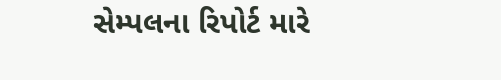સેમ્પલના રિપોર્ટ મારે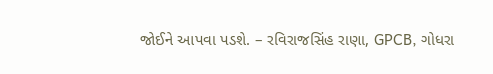જોઈને આપવા પડશે. – રવિરાજસિંહ રાણા, GPCB, ગોધરા